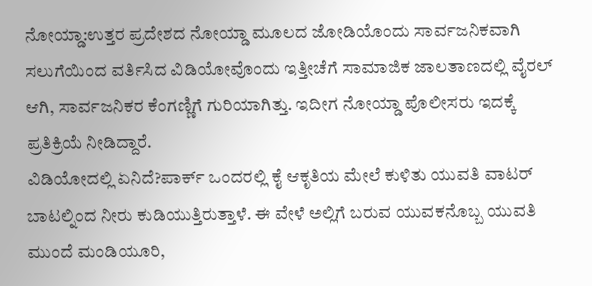ನೋಯ್ಡಾ:ಉತ್ತರ ಪ್ರದೇಶದ ನೋಯ್ಡಾ ಮೂಲದ ಜೋಡಿಯೊಂದು ಸಾರ್ವಜನಿಕವಾಗಿ ಸಲುಗೆಯಿಂದ ವರ್ತಿಸಿದ ವಿಡಿಯೋವೊಂದು ಇತ್ತೀಚೆಗೆ ಸಾಮಾಜಿಕ ಜಾಲತಾಣದಲ್ಲಿ ವೈರಲ್ ಆಗಿ, ಸಾರ್ವಜನಿಕರ ಕೆಂಗಣ್ಣಿಗೆ ಗುರಿಯಾಗಿತ್ತು. ಇದೀಗ ನೋಯ್ಡಾ ಪೊಲೀಸರು ಇದಕ್ಕೆ ಪ್ರತಿಕ್ರಿಯೆ ನೀಡಿದ್ದಾರೆ.
ವಿಡಿಯೋದಲ್ಲಿ ಏನಿದೆ?ಪಾರ್ಕ್ ಒಂದರಲ್ಲಿ ಕೈ ಆಕೃತಿಯ ಮೇಲೆ ಕುಳಿತು ಯುವತಿ ವಾಟರ್ ಬಾಟಲ್ನಿಂದ ನೀರು ಕುಡಿಯುತ್ತಿರುತ್ತಾಳೆ. ಈ ವೇಳೆ ಅಲ್ಲಿಗೆ ಬರುವ ಯುವಕನೊಬ್ಬ ಯುವತಿ ಮುಂದೆ ಮಂಡಿಯೂರಿ,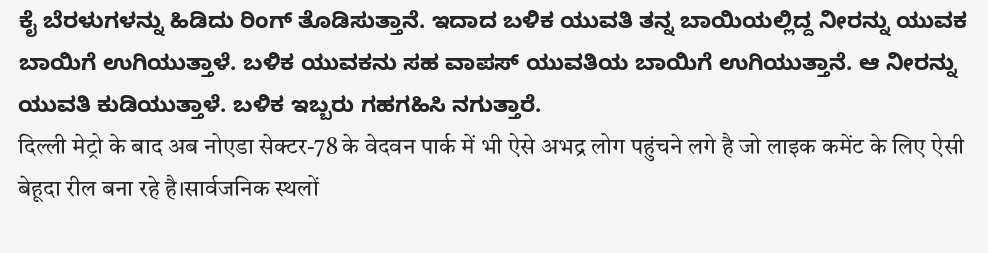ಕೈ ಬೆರಳುಗಳನ್ನು ಹಿಡಿದು ರಿಂಗ್ ತೊಡಿಸುತ್ತಾನೆ. ಇದಾದ ಬಳಿಕ ಯುವತಿ ತನ್ನ ಬಾಯಿಯಲ್ಲಿದ್ದ ನೀರನ್ನು ಯುವಕ ಬಾಯಿಗೆ ಉಗಿಯುತ್ತಾಳೆ. ಬಳಿಕ ಯುವಕನು ಸಹ ವಾಪಸ್ ಯುವತಿಯ ಬಾಯಿಗೆ ಉಗಿಯುತ್ತಾನೆ. ಆ ನೀರನ್ನು ಯುವತಿ ಕುಡಿಯುತ್ತಾಳೆ. ಬಳಿಕ ಇಬ್ಬರು ಗಹಗಹಿಸಿ ನಗುತ್ತಾರೆ.
दिल्ली मेट्रो के बाद अब नोएडा सेक्टर-78 के वेदवन पार्क में भी ऐसे अभद्र लोग पहुंचने लगे है जो लाइक कमेंट के लिए ऐसी बेहूदा रील बना रहे है।सार्वजनिक स्थलों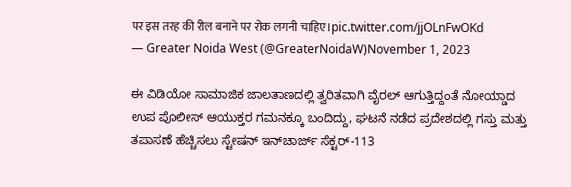पर इस तरह की रील बनाने पर रोक लगनी चाहिए।pic.twitter.com/jjOLnFwOKd
— Greater Noida West (@GreaterNoidaW)November 1, 2023

ಈ ವಿಡಿಯೋ ಸಾಮಾಜಿಕ ಜಾಲತಾಣದಲ್ಲಿ ತ್ವರಿತವಾಗಿ ವೈರಲ್ ಆಗುತ್ತಿದ್ದಂತೆ ನೋಯ್ಡಾದ ಉಪ ಪೊಲೀಸ್ ಆಯುಕ್ತರ ಗಮನಕ್ಕೂ ಬಂದಿದ್ದು, ಘಟನೆ ನಡೆದ ಪ್ರದೇಶದಲ್ಲಿ ಗಸ್ತು ಮತ್ತು ತಪಾಸಣೆ ಹೆಚ್ಚಿಸಲು ಸ್ಟೇಷನ್ ಇನ್‌ಚಾರ್ಜ್ ಸೆಕ್ಟರ್-113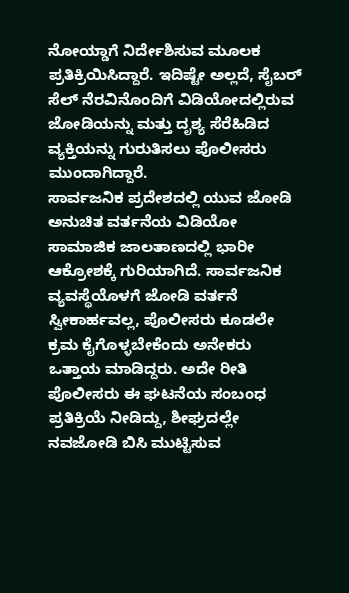ನೋಯ್ಡಾಗೆ ನಿರ್ದೇಶಿಸುವ ಮೂಲಕ ಪ್ರತಿಕ್ರಿಯಿಸಿದ್ದಾರೆ. ಇದಿಷ್ಟೇ ಅಲ್ಲದೆ, ಸೈಬರ್ ಸೆಲ್‌ ನೆರವಿನೊಂದಿಗೆ ವಿಡಿಯೋದಲ್ಲಿರುವ ಜೋಡಿಯನ್ನು ಮತ್ತು ದೃಶ್ಯ ಸೆರೆಹಿಡಿದ ವ್ಯಕ್ತಿಯನ್ನು ಗುರುತಿಸಲು ಪೊಲೀಸರು ಮುಂದಾಗಿದ್ದಾರೆ.
ಸಾರ್ವಜನಿಕ ಪ್ರದೇಶದಲ್ಲಿ ಯುವ ಜೋಡಿ ಅನುಚಿತ ವರ್ತನೆಯ ವಿಡಿಯೋ ಸಾಮಾಜಿಕ ಜಾಲತಾಣದಲ್ಲಿ ಭಾರೀ ಆಕ್ರೋಶಕ್ಕೆ ಗುರಿಯಾಗಿದೆ. ಸಾರ್ವಜನಿಕ ವ್ಯವಸ್ಥೆಯೊಳಗೆ ಜೋಡಿ ವರ್ತನೆ ಸ್ವೀಕಾರ್ಹವಲ್ಲ, ಪೊಲೀಸರು ಕೂಡಲೇ ಕ್ರಮ ಕೈಗೊಳ್ಳಬೇಕೆಂದು ಅನೇಕರು ಒತ್ತಾಯ ಮಾಡಿದ್ದರು. ಅದೇ ರೀತಿ ಪೊಲೀಸರು ಈ ಘಟನೆಯ ಸಂಬಂಧ ಪ್ರತಿಕ್ರಿಯೆ ನೀಡಿದ್ದು, ಶೀಘ್ರದಲ್ಲೇ ನವಜೋಡಿ ಬಿಸಿ ಮುಟ್ಟಿಸುವ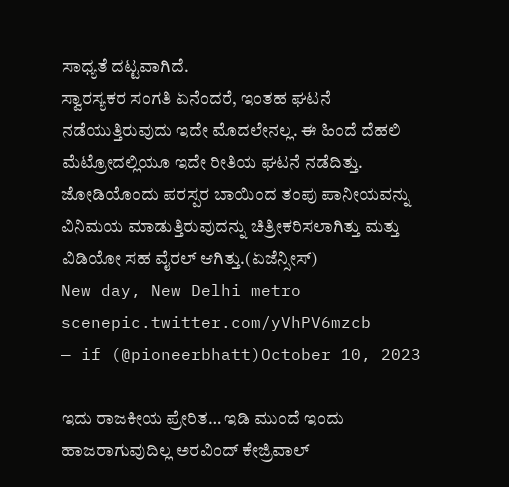ಸಾಧ್ಯತೆ ದಟ್ಟವಾಗಿದೆ.
ಸ್ವಾರಸ್ಯಕರ ಸಂಗತಿ ಏನೆಂದರೆ, ಇಂತಹ ಘಟನೆ ನಡೆಯುತ್ತಿರುವುದು ಇದೇ ಮೊದಲೇನಲ್ಲ. ಈ ಹಿಂದೆ ದೆಹಲಿ ಮೆಟ್ರೋದಲ್ಲಿಯೂ ಇದೇ ರೀತಿಯ ಘಟನೆ ನಡೆದಿತ್ತು. ಜೋಡಿಯೊಂದು ಪರಸ್ಪರ ಬಾಯಿಂದ ತಂಪು ಪಾನೀಯವನ್ನು ವಿನಿಮಯ ಮಾಡುತ್ತಿರುವುದನ್ನು ಚಿತ್ರೀಕರಿಸಲಾಗಿತ್ತು ಮತ್ತು ವಿಡಿಯೋ ಸಹ ವೈರಲ್ ಆಗಿತ್ತು.(ಏಜೆನ್ಸೀಸ್)
New day, New Delhi metro scenepic.twitter.com/yVhPV6mzcb
— if (@pioneerbhatt)October 10, 2023

ಇದು ರಾಜಕೀಯ ಪ್ರೇರಿತ… ಇಡಿ ಮುಂದೆ ಇಂದು ಹಾಜರಾಗುವುದಿಲ್ಲ ಅರವಿಂದ್ ಕೇಜ್ರಿವಾಲ್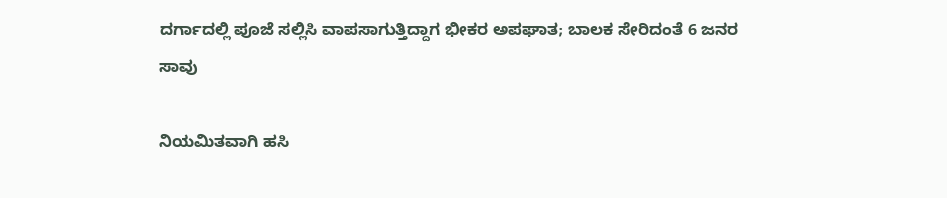ದರ್ಗಾದಲ್ಲಿ ಪೂಜೆ ಸಲ್ಲಿಸಿ ವಾಪಸಾಗುತ್ತಿದ್ದಾಗ ಭೀಕರ ಅಪಘಾತ; ಬಾಲಕ ಸೇರಿದಂತೆ 6 ಜನರ ಸಾವು

ನಿಯಮಿತವಾಗಿ ಹಸಿ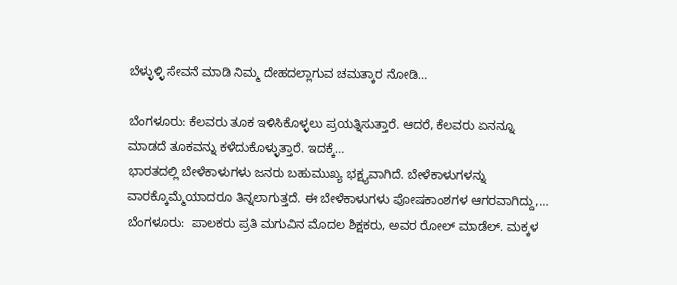ಬೆಳ್ಳುಳ್ಳಿ ಸೇವನೆ ಮಾಡಿ ನಿಮ್ಮ ದೇಹದಲ್ಲಾಗುವ ಚಮತ್ಕಾರ ನೋಡಿ…

ಬೆಂಗಳೂರು: ಕೆಲವರು ತೂಕ ಇಳಿಸಿಕೊಳ್ಳಲು ಪ್ರಯತ್ನಿಸುತ್ತಾರೆ. ಆದರೆ, ಕೆಲವರು ಏನನ್ನೂ ಮಾಡದೆ ತೂಕವನ್ನು ಕಳೆದುಕೊಳ್ಳುತ್ತಾರೆ. ಇದಕ್ಕೆ…
ಭಾರತದಲ್ಲಿ ಬೇಳೆಕಾಳುಗಳು ಜನರು ಬಹುಮುಖ್ಯ ಭಕ್ಷ್ಯವಾಗಿದೆ. ಬೇಳೆಕಾಳುಗಳನ್ನು ವಾರಕ್ಕೊಮ್ಮೆಯಾದರೂ ತಿನ್ನಲಾಗುತ್ತದೆ. ಈ ಬೇಳೆಕಾಳುಗಳು ಪೋಷಕಾಂಶಗಳ ಆಗರವಾಗಿದ್ದು,…
ಬೆಂಗಳೂರು:  ಪಾಲಕರು ಪ್ರತಿ ಮಗುವಿನ ಮೊದಲ ಶಿಕ್ಷಕರು, ಅವರ ರೋಲ್ ಮಾಡೆಲ್. ಮಕ್ಕಳ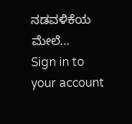ನಡವಳಿಕೆಯ ಮೇಲೆ…
Sign in to your account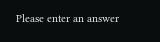Please enter an answer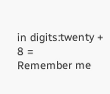in digits:twenty + 8 =
Remember me